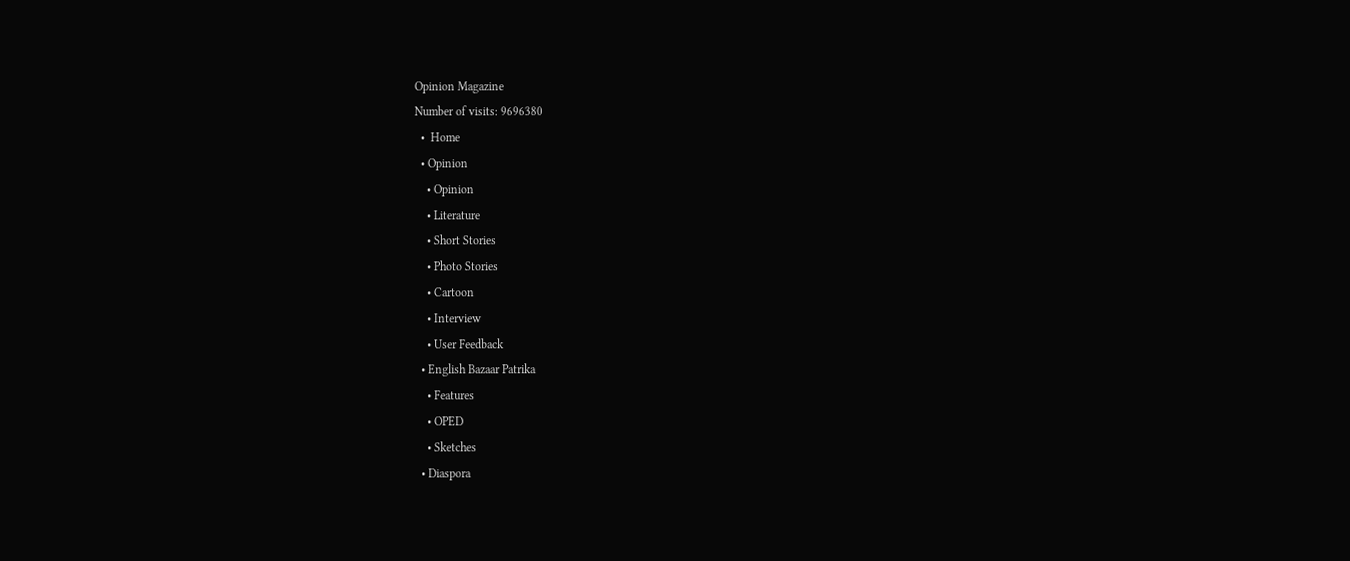Opinion Magazine
Number of visits: 9696380
  •  Home
  • Opinion
    • Opinion
    • Literature
    • Short Stories
    • Photo Stories
    • Cartoon
    • Interview
    • User Feedback
  • English Bazaar Patrika
    • Features
    • OPED
    • Sketches
  • Diaspora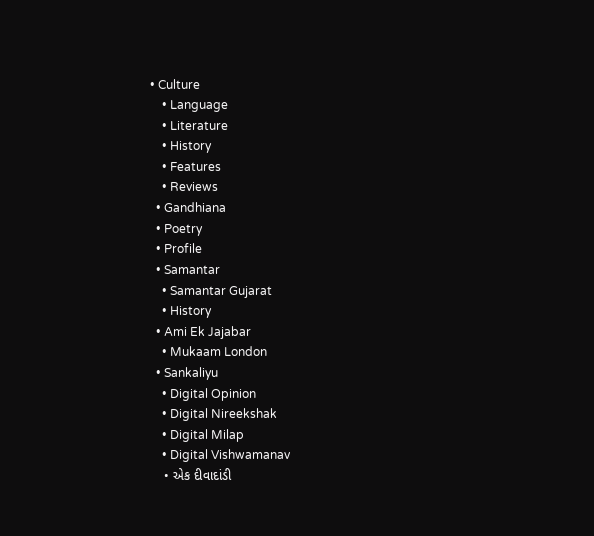• Culture
    • Language
    • Literature
    • History
    • Features
    • Reviews
  • Gandhiana
  • Poetry
  • Profile
  • Samantar
    • Samantar Gujarat
    • History
  • Ami Ek Jajabar
    • Mukaam London
  • Sankaliyu
    • Digital Opinion
    • Digital Nireekshak
    • Digital Milap
    • Digital Vishwamanav
    • એક દીવાદાંડી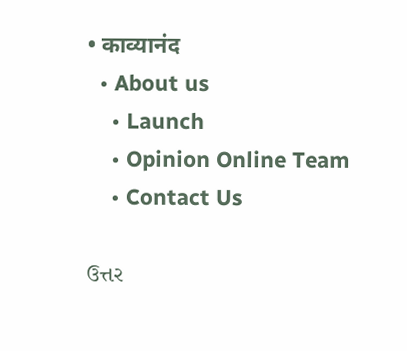• काव्यानंद
  • About us
    • Launch
    • Opinion Online Team
    • Contact Us

ઉત્તર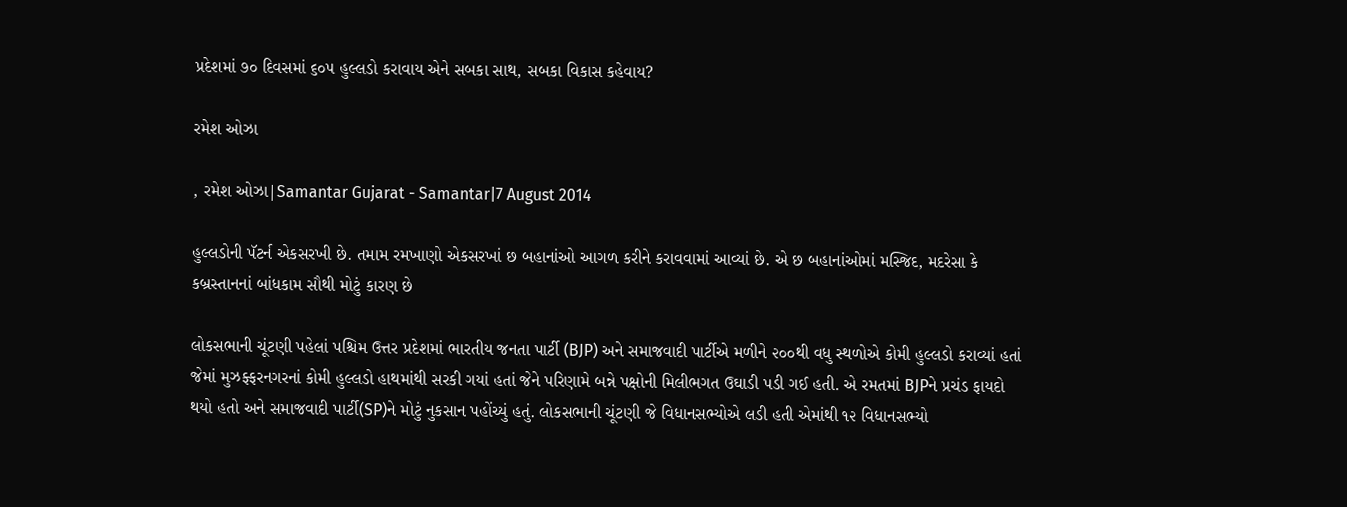પ્રદેશમાં ૭૦ દિવસમાં ૬૦૫ હુલ્લડો કરાવાય એને સબકા સાથ, સબકા વિકાસ કહેવાય?

રમેશ ઓઝા

, રમેશ ઓઝા|Samantar Gujarat - Samantar|7 August 2014

હુલ્લડોની પૅટર્ન એકસરખી છે. તમામ રમખાણો એકસરખાં છ બહાનાંઓ આગળ કરીને કરાવવામાં આવ્યાં છે. એ છ બહાનાંઓમાં મસ્જિદ, મદરેસા કે કબ્રસ્તાનનાં બાંધકામ સૌથી મોટું કારણ છે

લોકસભાની ચૂંટણી પહેલાં પશ્ચિમ ઉત્તર પ્રદેશમાં ભારતીય જનતા પાર્ટી (BJP) અને સમાજવાદી પાર્ટીએ મળીને ૨૦૦થી વધુ સ્થળોએ કોમી હુલ્લડો કરાવ્યાં હતાં જેમાં મુઝફ્ફરનગરનાં કોમી હુલ્લડો હાથમાંથી સરકી ગયાં હતાં જેને પરિણામે બન્ને પક્ષોની મિલીભગત ઉઘાડી પડી ગઈ હતી. એ રમતમાં BJPને પ્રચંડ ફાયદો થયો હતો અને સમાજવાદી પાર્ટી(SP)ને મોટું નુકસાન પહોંચ્યું હતું. લોકસભાની ચૂંટણી જે વિધાનસભ્યોએ લડી હતી એમાંથી ૧૨ વિધાનસભ્યો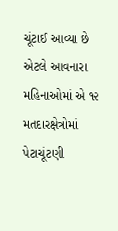ચૂંટાઈ આવ્યા છે એટલે આવનારા મહિનાઓમાં એ ૧૨ મતદારક્ષેત્રોમાં પેટાચૂંટણી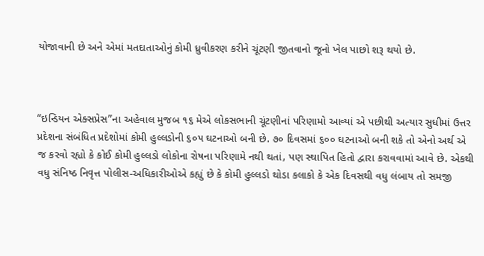યોજાવાની છે અને એમાં મતદાતાઓનું કોમી ધ્રુવીકરણ કરીને ચૂંટણી જીતવાનો જૂનો ખેલ પાછો શરૂ થયો છે.



“ઇન્ડિયન એક્સપ્રેસ”ના અહેવાલ મુજબ ૧૬ મેએ લોકસભાની ચૂંટણીનાં પરિણામો આવ્યાં એ પછીથી અત્યાર સુધીમાં ઉત્તર પ્રદેશના સંબંધિત પ્રદેશોમાં કોમી હુલ્લડોની ૬૦૫ ઘટનાઓ બની છે. ૭૦ દિવસમાં ૬૦૦ ઘટનાઓ બની શકે તો એનો અર્થ એ જ કરવો રહ્યો કે કોઈ કોમી હુલ્લડો લોકોના રોષના પરિણામે નથી થતાં, પણ સ્થાપિત હિતો દ્વારા કરાવવામાં આવે છે. એકથી વધુ સંનિષ્ઠ નિવૃત્ત પોલીસ-અધિકારીઓએ કહ્યું છે કે કોમી હુલ્લડો થોડા કલાકો કે એક દિવસથી વધુ લંબાય તો સમજી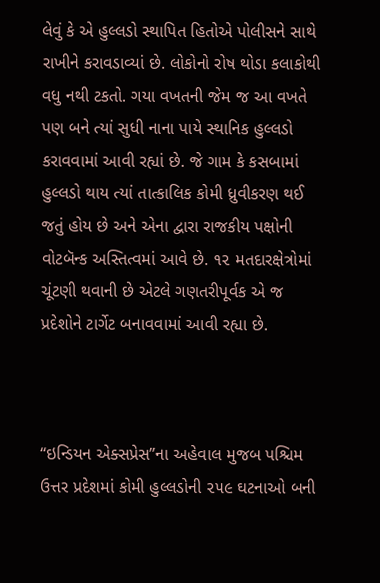લેવું કે એ હુલ્લડો સ્થાપિત હિતોએ પોલીસને સાથે રાખીને કરાવડાવ્યાં છે. લોકોનો રોષ થોડા કલાકોથી વધુ નથી ટકતો. ગયા વખતની જેમ જ આ વખતે પણ બને ત્યાં સુધી નાના પાયે સ્થાનિક હુલ્લડો કરાવવામાં આવી રહ્યાં છે. જે ગામ કે કસબામાં હુલ્લડો થાય ત્યાં તાત્કાલિક કોમી ધ્રુવીકરણ થઈ જતું હોય છે અને એના દ્વારા રાજકીય પક્ષોની વોટબૅન્ક અસ્તિત્વમાં આવે છે. ૧૨ મતદારક્ષેત્રોમાં ચૂંટણી થવાની છે એટલે ગણતરીપૂર્વક એ જ પ્રદેશોને ટાર્ગેટ બનાવવામાં આવી રહ્યા છે.



“ઇન્ડિયન એક્સપ્રેસ”ના અહેવાલ મુજબ પશ્ચિમ ઉત્તર પ્રદેશમાં કોમી હુલ્લડોની ૨૫૯ ઘટનાઓ બની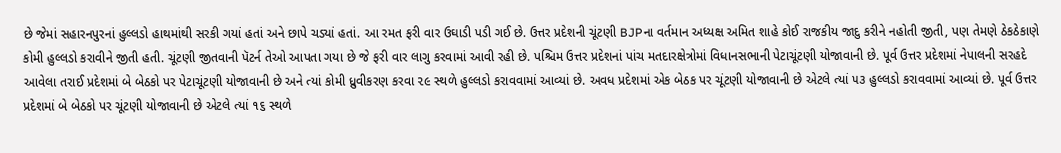છે જેમાં સહારનપુરનાં હુલ્લડો હાથમાંથી સરકી ગયાં હતાં અને છાપે ચડ્યાં હતાં. આ રમત ફરી વાર ઉઘાડી પડી ગઈ છે. ઉત્તર પ્રદેશની ચૂંટણી BJPના વર્તમાન અધ્યક્ષ અમિત શાહે કોઈ રાજકીય જાદુ કરીને નહોતી જીતી, પણ તેમણે ઠેકઠેકાણે કોમી હુલ્લડો કરાવીને જીતી હતી. ચૂંટણી જીતવાની પૅટર્ન તેઓ આપતા ગયા છે જે ફરી વાર લાગુ કરવામાં આવી રહી છે. પશ્ચિમ ઉત્તર પ્રદેશનાં પાંચ મતદારક્ષેત્રોમાં વિધાનસભાની પેટાચૂંટણી યોજાવાની છે. પૂર્વ ઉત્તર પ્રદેશમાં નેપાલની સરહદે આવેલા તરાઈ પ્રદેશમાં બે બેઠકો પર પેટાચૂંટણી યોજાવાની છે અને ત્યાં કોમી ધ્રુવીકરણ કરવા ૨૯ સ્થળે હુલ્લડો કરાવવામાં આવ્યાં છે. અવધ પ્રદેશમાં એક બેઠક પર ચૂંટણી યોજાવાની છે એટલે ત્યાં ૫૩ હુલ્લડો કરાવવામાં આવ્યાં છે. પૂર્વ ઉત્તર પ્રદેશમાં બે બેઠકો પર ચૂંટણી યોજાવાની છે એટલે ત્યાં ૧૬ સ્થળે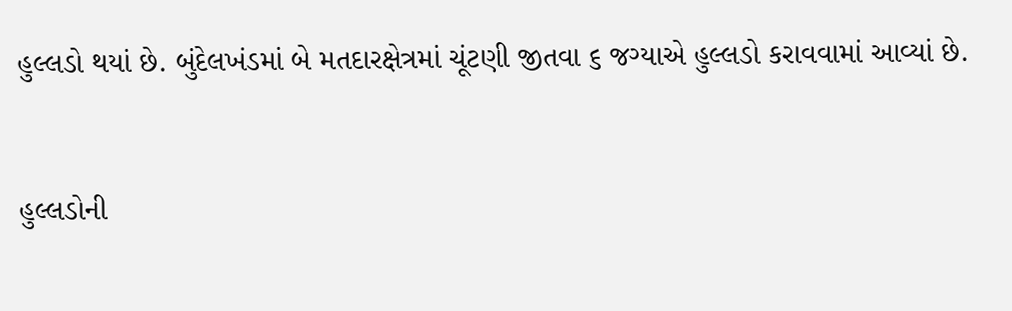હુલ્લડો થયાં છે. બુંદેલખંડમાં બે મતદારક્ષેત્રમાં ચૂંટણી જીતવા ૬ જગ્યાએ હુલ્લડો કરાવવામાં આવ્યાં છે.



હુલ્લડોની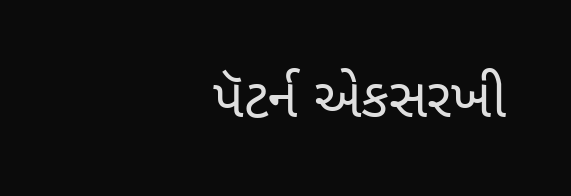પૅટર્ન એકસરખી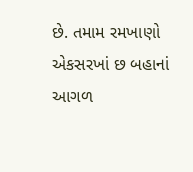છે. તમામ રમખાણો એકસરખાં છ બહાનાં આગળ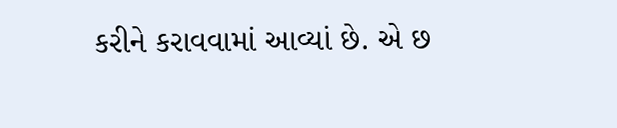કરીને કરાવવામાં આવ્યાં છે. એ છ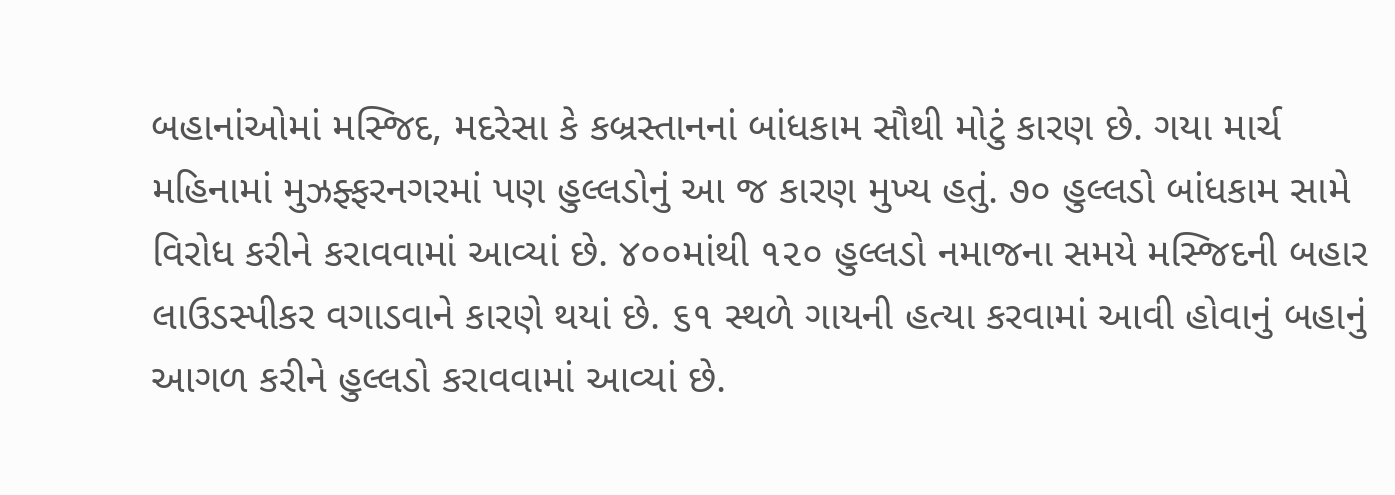બહાનાંઓમાં મસ્જિદ, મદરેસા કે કબ્રસ્તાનનાં બાંધકામ સૌથી મોટું કારણ છે. ગયા માર્ચ મહિનામાં મુઝફ્ફરનગરમાં પણ હુલ્લડોનું આ જ કારણ મુખ્ય હતું. ૭૦ હુલ્લડો બાંધકામ સામે વિરોધ કરીને કરાવવામાં આવ્યાં છે. ૪૦૦માંથી ૧૨૦ હુલ્લડો નમાજના સમયે મસ્જિદની બહાર લાઉડસ્પીકર વગાડવાને કારણે થયાં છે. ૬૧ સ્થળે ગાયની હત્યા કરવામાં આવી હોવાનું બહાનું આગળ કરીને હુલ્લડો કરાવવામાં આવ્યાં છે.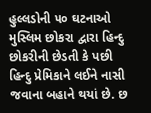હુલ્લડોની ૫૦ ઘટનાઓ મુસ્લિમ છોકરા દ્વારા હિન્દુ છોકરીની છેડતી કે પછી હિન્દુ પ્રેમિકાને લઈને નાસી જવાના બહાને થયાં છે. છ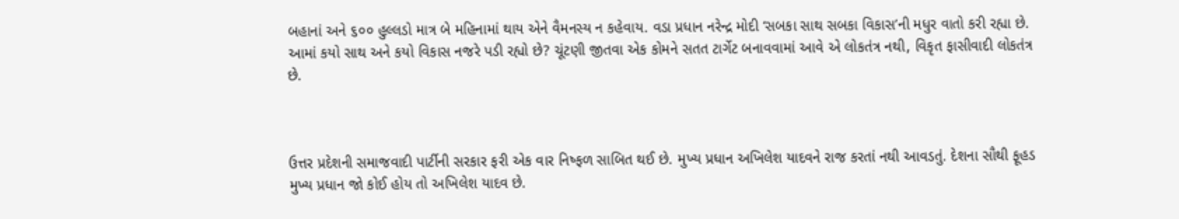બહાનાં અને ૬૦૦ હુલ્લડો માત્ર બે મહિનામાં થાય એને વૈમનસ્ય ન કહેવાય. વડા પ્રધાન નરેન્દ્ર મોદી ‘સબકા સાથ સબકા વિકાસ’ની મધુર વાતો કરી રહ્યા છે. આમાં કયો સાથ અને કયો વિકાસ નજરે પડી રહ્યો છે? ચૂંટણી જીતવા એક કોમને સતત ટાર્ગેટ બનાવવામાં આવે એ લોકતંત્ર નથી, વિકૃત ફાસીવાદી લોકતંત્ર છે.



ઉત્તર પ્રદેશની સમાજવાદી પાર્ટીની સરકાર ફરી એક વાર નિષ્ફળ સાબિત થઈ છે. મુખ્ય પ્રધાન અખિલેશ યાદવને રાજ કરતાં નથી આવડતું. દેશના સૌથી ફૂહડ મુખ્ય પ્રધાન જો કોઈ હોય તો અખિલેશ યાદવ છે.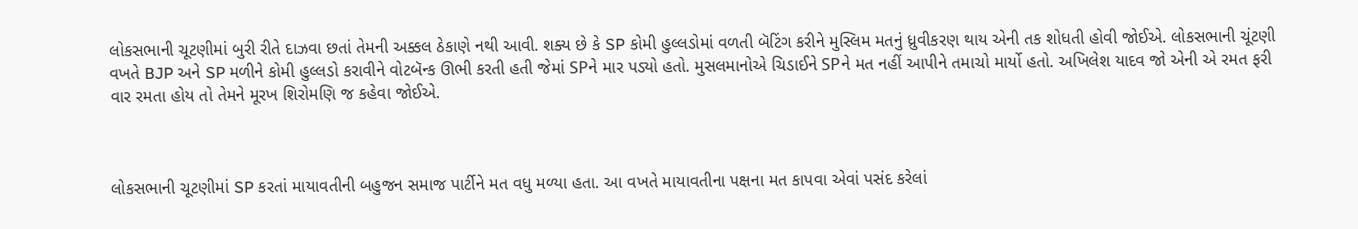લોકસભાની ચૂટણીમાં બુરી રીતે દાઝવા છતાં તેમની અક્કલ ઠેકાણે નથી આવી. શક્ય છે કે SP કોમી હુલ્લડોમાં વળતી બૅટિંગ કરીને મુસ્લિમ મતનું ધ્રુવીકરણ થાય એની તક શોધતી હોવી જોઈએ. લોકસભાની ચૂંટણી વખતે BJP અને SP મળીને કોમી હુલ્લડો કરાવીને વોટબૅન્ક ઊભી કરતી હતી જેમાં SPને માર પડ્યો હતો. મુસલમાનોએ ચિડાઈને SPને મત નહીં આપીને તમાચો માર્યો હતો. અખિલેશ યાદવ જો એની એ રમત ફરી વાર રમતા હોય તો તેમને મૂરખ શિરોમણિ જ કહેવા જોઈએ.



લોકસભાની ચૂટણીમાં SP કરતાં માયાવતીની બહુજન સમાજ પાર્ટીને મત વધુ મળ્યા હતા. આ વખતે માયાવતીના પક્ષના મત કાપવા એવાં પસંદ કરેલાં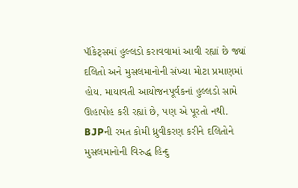પૉકેટ્સમાં હુલ્લડો કરાવવામાં આવી રહ્યાં છે જ્યાં દલિતો અને મુસલમાનોની સંખ્યા મોટા પ્રમાણમાં હોય. માયાવતી આયોજનપૂર્વકનાં હુલ્લડો સામે ઊહાપોહ કરી રહ્યાં છે, પણ એ પૂરતો નથી. BJPની રમત કોમી ધ્રુવીકરણ કરીને દલિતોને મુસલમાનોની વિરુદ્ધ હિન્દુ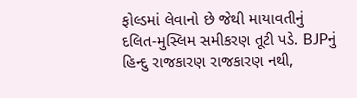ફોલ્ડમાં લેવાનો છે જેથી માયાવતીનું દલિત-મુસ્લિમ સમીકરણ તૂટી પડે. BJPનું હિન્દુ રાજકારણ રાજકારણ નથી,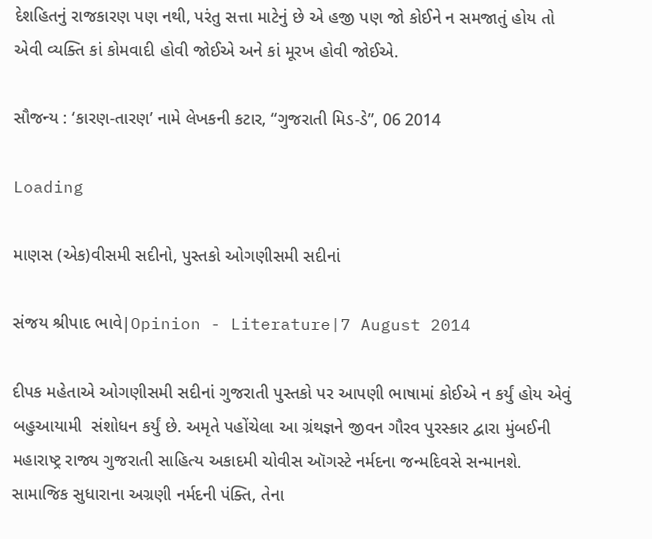દેશહિતનું રાજકારણ પણ નથી, પરંતુ સત્તા માટેનું છે એ હજી પણ જો કોઈને ન સમજાતું હોય તો એવી વ્યક્તિ કાં કોમવાદી હોવી જોઈએ અને કાં મૂરખ હોવી જોઈએ.

સૌજન્ય : ‘કારણ-તારણ’ નામે લેખકની કટાર, “ગુજરાતી મિડ-ડે”, 06 2014

Loading

માણસ (એક)વીસમી સદીનો, પુસ્તકો ઓગણીસમી સદીનાં

સંજય શ્રીપાદ ભાવે|Opinion - Literature|7 August 2014

દીપક મહેતાએ ઓગણીસમી સદીનાં ગુજરાતી પુસ્તકો પર આપણી ભાષામાં કોઈએ ન કર્યું હોય એવું બહુઆયામી  સંશોધન કર્યું છે. અમૃતે પહોંચેલા આ ગ્રંથજ્ઞને જીવન ગૌરવ પુરસ્કાર દ્વારા મુંબઈની મહારાષ્ટ્ર રાજ્ય ગુજરાતી સાહિત્ય અકાદમી ચોવીસ ઑગસ્ટે નર્મદના જન્મદિવસે સન્માનશે. સામાજિક સુધારાના અગ્રણી નર્મદની પંક્તિ, તેના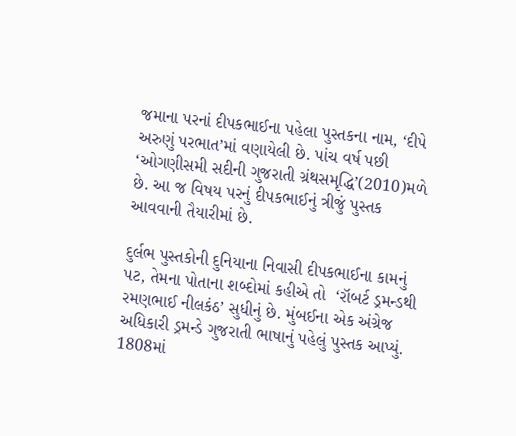જમાના પરનાં દીપકભાઈના પહેલા પુસ્તકના નામ, ‘દીપે અરુણું પરભાત’માં વણાયેલી છે. પાંચ વર્ષ પછી ‘ઓગણીસમી સદીની ગુજરાતી ગ્રંથસમૃદ્ધિ’(2010)મળે છે. આ જ વિષય પરનું દીપકભાઈનું ત્રીજું પુસ્તક આવવાની તૈયારીમાં છે.

દુર્લભ પુસ્તકોની દુનિયાના નિવાસી દીપકભાઈના કામનું પટ, તેમના પોતાના શબ્દોમાં કહીએ તો  ‘રૉબર્ટ ડ્રમન્ડથી રમણભાઈ નીલકંઠ’ સુધીનું છે. મુંબઈના એક અંગ્રેજ અધિકારી ડ્રમન્ડે ગુજરાતી ભાષાનું પહેલું પુસ્તક આપ્યું.  1808માં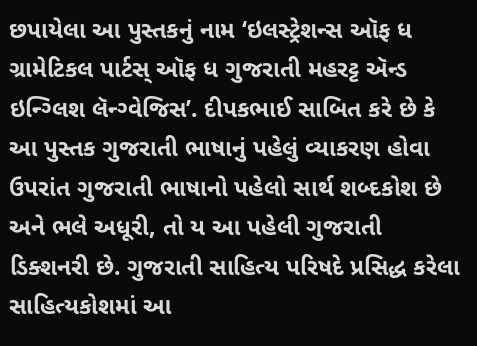છપાયેલા આ પુસ્તકનું નામ ‘ઇલસ્ટ્રેશન્સ ઑફ ધ ગ્રામેટિકલ પાર્ટસ્ ઑફ ધ ગુજરાતી મહરટ્ટ ઍન્ડ ઇન્ગ્લિશ લૅન્ગ્વેજિસ’. દીપકભાઈ સાબિત કરે છે કે આ પુસ્તક ગુજરાતી ભાષાનું પહેલું વ્યાકરણ હોવા ઉપરાંત ગુજરાતી ભાષાનો પહેલો સાર્થ શબ્દકોશ છે અને ભલે અધૂરી, તો ય આ પહેલી ગુજરાતી ડિક્શનરી છે. ગુજરાતી સાહિત્ય પરિષદે પ્રસિદ્ધ કરેલા સાહિત્યકોશમાં આ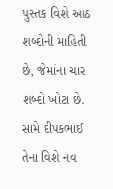પુસ્તક વિશે આઠ શબ્દોની માહિતી છે, જેમાંના ચાર શબ્દો ખોટા છે. સામે દીપકભાઈ તેના વિશે નવ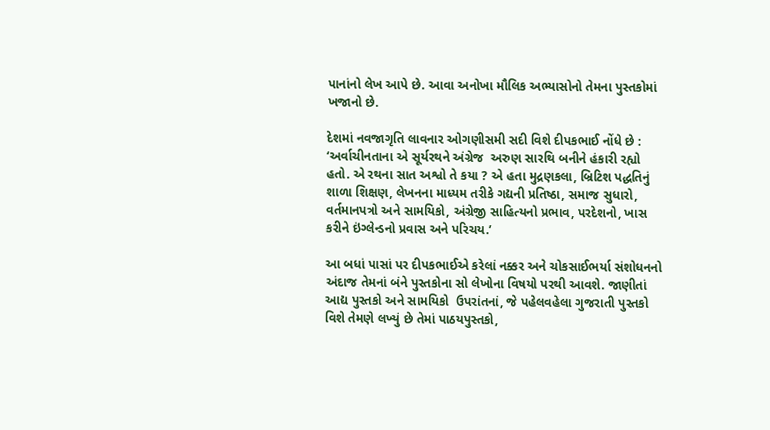પાનાંનો લેખ આપે છે. આવા અનોખા મૌલિક અભ્યાસોનો તેમના પુસ્તકોમાં ખજાનો છે.

દેશમાં નવજાગૃતિ લાવનાર ઓગણીસમી સદી વિશે દીપકભાઈ નોંધે છે : ‘અર્વાચીનતાના એ સૂર્યરથને અંગ્રેજ  અરુણ સારથિ બનીને હંકારી રહ્યો હતો. એ રથના સાત અશ્વો તે કયા ? એ હતા મુદ્રણકલા, બ્રિટિશ પદ્ધતિનું શાળા શિક્ષણ, લેખનના માધ્યમ તરીકે ગદ્યની પ્રતિષ્ઠા, સમાજ સુધારો, વર્તમાનપત્રો અને સામયિકો, અંગ્રેજી સાહિત્યનો પ્રભાવ, પરદેશનો, ખાસ કરીને ઇંગ્લેન્ડનો પ્રવાસ અને પરિચય.’

આ બધાં પાસાં પર દીપકભાઈએ કરેલાં નક્કર અને ચોકસાઈભર્યા સંશોધનનો અંદાજ તેમનાં બંને પુસ્તકોના સો લેખોના વિષયો પરથી આવશે. જાણીતાં આદ્ય પુસ્તકો અને સામયિકો  ઉપરાંતનાં, જે પહેલવહેલા ગુજરાતી પુસ્તકો વિશે તેમણે લખ્યું છે તેમાં પાઠયપુસ્તકો,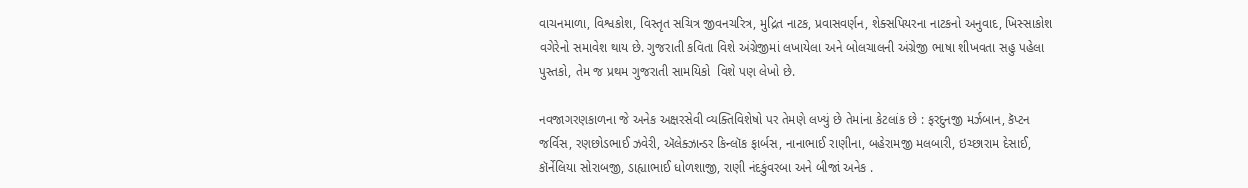વાચનમાળા, વિશ્વકોશ, વિસ્તૃત સચિત્ર જીવનચરિત્ર, મુદ્રિત નાટક, પ્રવાસવર્ણન, શેક્સપિયરના નાટકનો અનુવાદ, ખિસ્સાકોશ વગેરેનો સમાવેશ થાય છે. ગુજરાતી કવિતા વિશે અંગ્રેજીમાં લખાયેલા અને બોલચાલની અંગ્રેજી ભાષા શીખવતા સહુ પહેલા પુસ્તકો, તેમ જ પ્રથમ ગુજરાતી સામયિકો  વિશે પણ લેખો છે.

નવજાગરણકાળના જે અનેક અક્ષરસેવી વ્યક્તિવિશેષો પર તેમણે લખ્યું છે તેમાંના કેટલાંક છે : ફરદુનજી મર્ઝબાન, કૅપ્ટન જર્વિસ, રણછોડભાઈ ઝવેરી, ઍલેક્ઝાન્ડર કિન્લૉક ફાર્બસ, નાનાભાઈ રાણીના, બહેરામજી મલબારી, ઇચ્છારામ દેસાઈ, કૉર્નેલિયા સોરાબજી, ડાહ્યાભાઈ ધોળશાજી, રાણી નંદકુંવરબા અને બીજાં અનેક .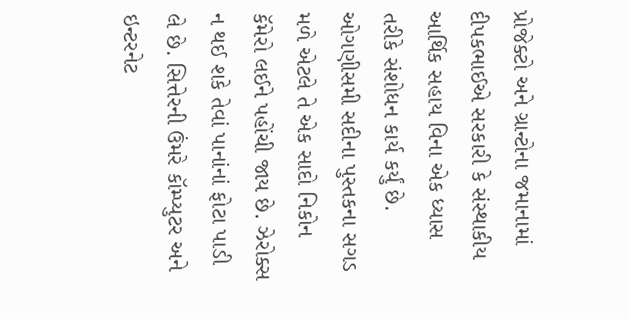પ્રોજેક્ટો અને ગ્રાન્ટોના જમાનામાં દીપકભાઈએ સરકારી કે સંસ્થાકીય આર્થિક સહાય વિના એક ધ્યાસ તરીકે સંશોધન કાર્ય કર્યું છે. ઓગણીસમી સદીના પુસ્તકના સગડ મળે એટલે તે એક સાદો નિકોન કૅમેરો લઈને પહોંચી જાય છે. ઝેરોક્સ ન થઈ શકે તેવાં પાનાંનાં ફોટા પાડી લે છે. સિત્તેરની ઉંમરે કૉમ્પ્યુટર અને ઇન્ટરનેટ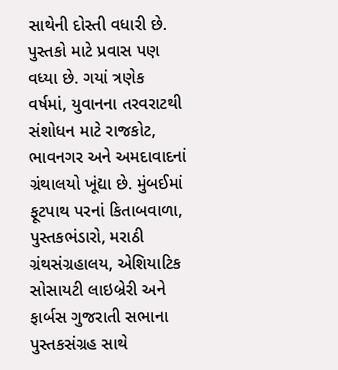સાથેની દોસ્તી વધારી છે. પુસ્તકો માટે પ્રવાસ પણ વધ્યા છે. ગયાં ત્રણેક વર્ષમાં, યુવાનના તરવરાટથી સંશોધન માટે રાજકોટ, ભાવનગર અને અમદાવાદનાં ગ્રંથાલયો ખૂંદ્યા છે. મુંબઈમાં ફૂટપાથ પરનાં કિતાબવાળા, પુસ્તકભંડારો, મરાઠી ગ્રંથસંગ્રહાલય, એશિયાટિક સોસાયટી લાઇબ્રેરી અને ફાર્બસ ગુજરાતી સભાના પુસ્તકસંગ્રહ સાથે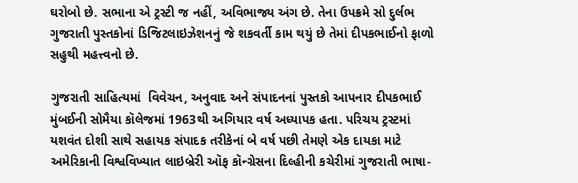ઘરોબો છે. સભાના એ ટ્રસ્ટી જ નહીં, અવિભાજ્ય અંગ છે. તેના ઉપક્રમે સો દુર્લભ ગુજરાતી પુસ્તકોનાં ડિજિટલાઇઝેશનનું જે શકવર્તી કામ થયું છે તેમાં દીપકભાઈનો ફાળો સહુથી મહત્ત્વનો છે.

ગુજરાતી સાહિત્યમાં  વિવેચન, અનુવાદ અને સંપાદનનાં પુસ્તકો આપનાર દીપકભાઈ મુંબઈની સોમૈયા કૉલેજમાં 1963થી અગિયાર વર્ષ અધ્યાપક હતા. પરિચય ટ્રસ્ટમાં યશવંત દોશી સાથે સહાયક સંપાદક તરીકેનાં બે વર્ષ પછી તેમણે એક દાયકા માટે અમેરિકાની વિશ્વવિખ્યાત લાઇબ્રેરી ઑફ કૉન્ગ્રેસના દિલ્હીની કચેરીમાં ગુજરાતી ભાષા-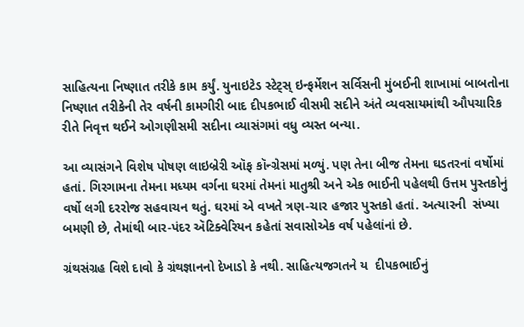સાહિત્યના નિષ્ણાત તરીકે કામ કર્યું. યુનાઇટેડ સ્ટેટ્સ્ ઇન્ફર્મેશન સર્વિસની મુંબઈની શાખામાં બાબતોના નિષ્ણાત તરીકેની તેર વર્ષની કામગીરી બાદ દીપકભાઈ વીસમી સદીને અંતે વ્યવસાયમાંથી ઔપચારિક રીતે નિવૃત્ત થઈને ઓગણીસમી સદીના વ્યાસંગમાં વધુ વ્યસ્ત બન્યા.

આ વ્યાસંગને વિશેષ પોષણ લાઇબ્રેરી ઑફ કૉન્ગ્રેસમાં મળ્યું. પણ તેના બીજ તેમના ઘડતરનાં વર્ષોમાં હતાં. ગિરગામના તેમના મધ્યમ વર્ગના ઘરમાં તેમનાં માતુશ્રી અને એક ભાઈની પહેલથી ઉત્તમ પુસ્તકોનું વર્ષો લગી દરરોજ સહવાચન થતું. ઘરમાં એ વખતે ત્રણ-ચાર હજાર પુસ્તકો હતાં. અત્યારની  સંખ્યા બમણી છે, તેમાંથી બાર-પંદર ઍટિક્વેરિયન કહેતાં સવાસોએક વર્ષ પહેલાંનાં છે.

ગ્રંથસંગ્રહ વિશે દાવો કે ગ્રંથજ્ઞાનનો દેખાડો કે નથી. સાહિત્યજગતને ય  દીપકભાઈનું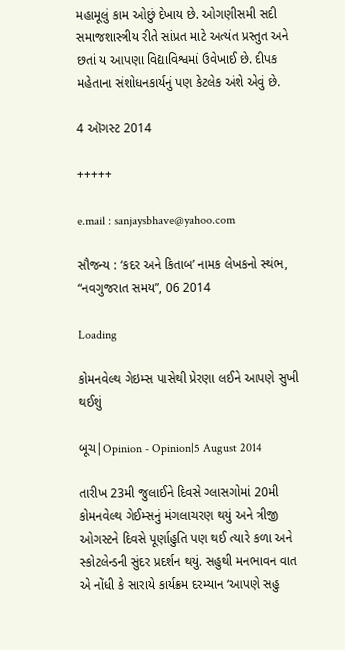મહામૂલું કામ ઓછું દેખાય છે. ઓગણીસમી સદી સમાજશાસ્ત્રીય રીતે સાંપ્રત માટે અત્યંત પ્રસ્તુત અને છતાં ય આપણા વિદ્યાવિશ્વમાં ઉવેખાઈ છે. દીપક મહેતાના સંશોધનકાર્યનું પણ કેટલેક અંશે એવું છે.

4 ઑગસ્ટ 2014

+++++

e.mail : sanjaysbhave@yahoo.com

સૌજન્ય : ‘કદર અને કિતાબ’ નામક લેખકનો સ્થંભ, “નવગુજરાત સમય”, 06 2014

Loading

કોમનવેલ્થ ગેઇમ્સ પાસેથી પ્રેરણા લઈને આપણે સુખી થઈશું

બૂચ|Opinion - Opinion|5 August 2014

તારીખ 23મી જુલાઈને દિવસે ગ્લાસગોમાં 20મી કોમનવેલ્થ ગેઈમ્સનું મંગલાચરણ થયું અને ત્રીજી ઓગસ્ટને દિવસે પૂર્ણાહુતિ પણ થઈ ત્યારે કળા અને સ્કોટલેન્ડની સુંદર પ્રદર્શન થયું. સહુથી મનભાવન વાત એ નોંધી કે સારાયે કાર્યક્રમ દરમ્યાન ‘આપણે સહુ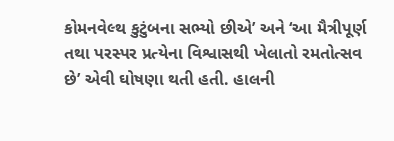કોમનવેલ્થ કુટુંબના સભ્યો છીએ’ અને ‘આ મૈત્રીપૂર્ણ તથા પરસ્પર પ્રત્યેના વિશ્વાસથી ખેલાતો રમતોત્સવ છે’ એવી ઘોષણા થતી હતી. હાલની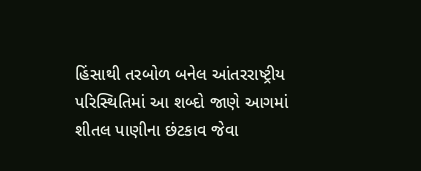હિંસાથી તરબોળ બનેલ આંતરરાષ્ટ્રીય પરિસ્થિતિમાં આ શબ્દો જાણે આગમાં શીતલ પાણીના છંટકાવ જેવા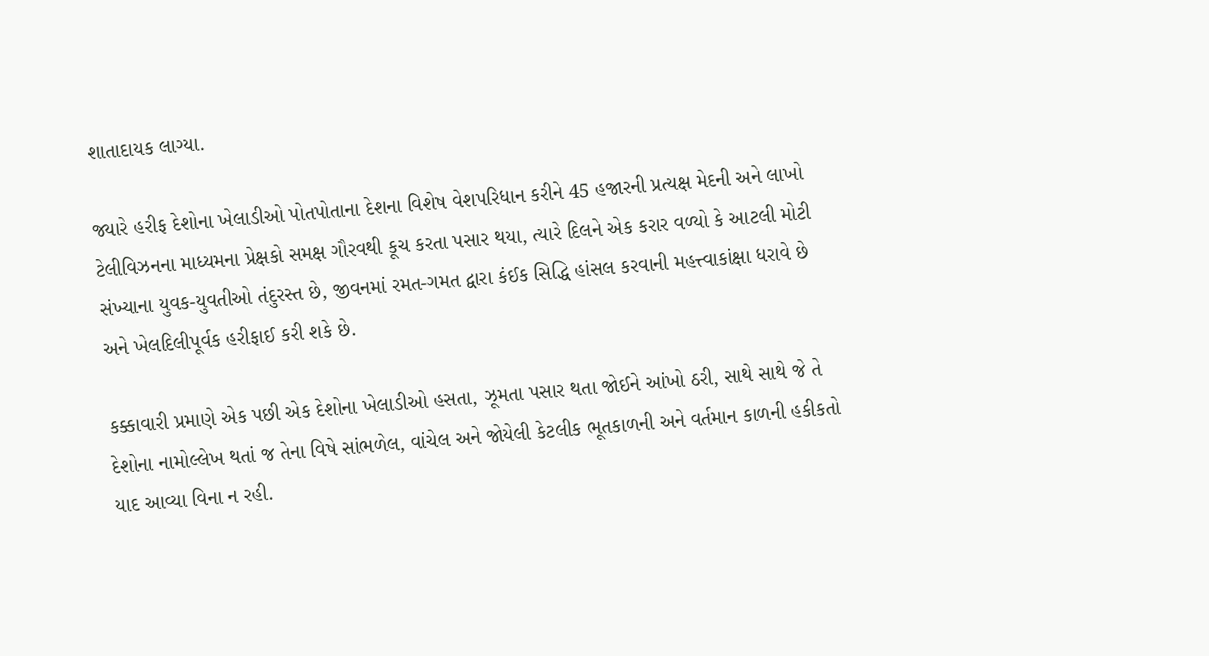શાતાદાયક લાગ્યા.

જ્યારે હરીફ દેશોના ખેલાડીઓ પોતપોતાના દેશના વિશેષ વેશપરિધાન કરીને 45 હજારની પ્રત્યક્ષ મેદની અને લાખો ટેલીવિઝનના માધ્યમના પ્રેક્ષકો સમક્ષ ગૌરવથી કૂચ કરતા પસાર થયા, ત્યારે દિલને એક કરાર વળ્યો કે આટલી મોટી સંખ્યાના યુવક-યુવતીઓ તંદુરસ્ત છે, જીવનમાં રમત-ગમત દ્વારા કંઈક સિદ્ધિ હાંસલ કરવાની મહત્ત્વાકાંક્ષા ધરાવે છે અને ખેલદિલીપૂર્વક હરીફાઈ કરી શકે છે.

કક્કાવારી પ્રમાણે એક પછી એક દેશોના ખેલાડીઓ હસતા, ઝૂમતા પસાર થતા જોઈને આંખો ઠરી, સાથે સાથે જે તે દેશોના નામોલ્લેખ થતાં જ તેના વિષે સાંભળેલ, વાંચેલ અને જોયેલી કેટલીક ભૂતકાળની અને વર્તમાન કાળની હકીકતો યાદ આવ્યા વિના ન રહી.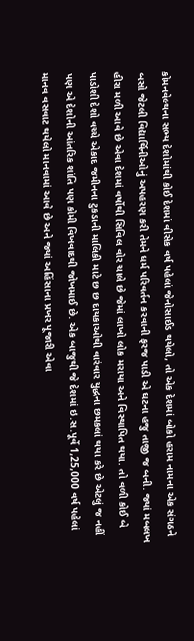કોમનવેલ્થના સભ્ય દેશોમાંથી કોઈ દેશમાં વીસેક વર્ષ પહેલાં જેનોસાઈડ થયેલો, તો એક દેશમાં બોકો હરામ નામના એક સંગઠને બસો જેટલી વિદ્યાર્થિનીઓનું અપહરણ કરી તેમને ધર્મ પરિવર્તન કરવાની ફરજ પાડી એ ઘટના હજુ તાજી જ બની. જ્યાં મબલખ હીરા મળી આવે છે એવા દેશમાં વર્ષોથી સિવિલ વોર ચાલે છે જેમાં લાખો લોક મરાયા અને વિસ્થાપિત થયા. તો વળી કોઈ બે પાડોશી દેશો વચ્ચે એકાદ જમીનના ટુકડાની માલિકી માટે છ છ દાયકાઓથી વારંવાર યુદ્ધના છમકલાં થયા કરે છે એટલું જ નહીં પણ એ દેશોની આંતરિક શાંતિ પણ કોમી વિખવાદથી જોખમાઈ છે. એક બાજુથી જે દેશમાં ઇ.સ.પૂર્વે 1,25,000 વર્ષ પહેલાં માનવ વસવાટ થયેલો માનવામાં આવે છે અને જ્યાં અહિંસાના પ્રખર પૂજારી એવા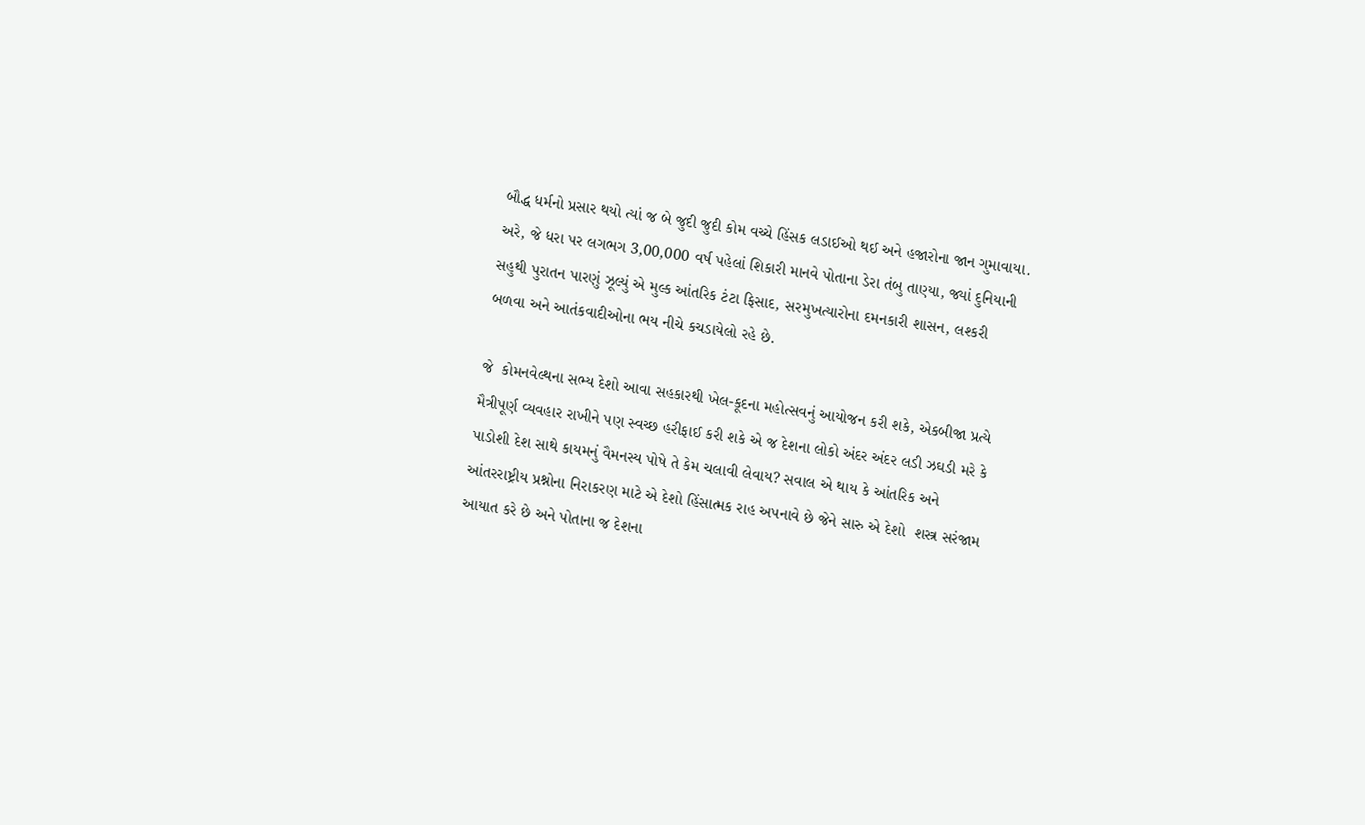બૌદ્ધ ધર્મનો પ્રસાર થયો ત્યાં જ બે જુદી જુદી કોમ વચ્ચે હિંસક લડાઈઓ થઈ અને હજારોના જાન ગુમાવાયા. અરે, જે ધરા પર લગભગ 3,00,000 વર્ષ પહેલાં શિકારી માનવે પોતાના ડેરા તંબુ તાણ્યા, જ્યાં દુનિયાની સહુથી પુરાતન પારણું ઝૂલ્યું એ મુલ્ક આંતરિક ટંટા ફિસાદ, સરમુખત્યારોના દમનકારી શાસન, લશ્કરી બળવા અને આતંકવાદીઓના ભય નીચે કચડાયેલો રહે છે.

જે  કોમનવેલ્થના સભ્ય દેશો આવા સહકારથી ખેલ-કૂદના મહોત્સવનું આયોજન કરી શકે, એકબીજા પ્રત્યે મૈત્રીપૂર્ણ વ્યવહાર રાખીને પણ સ્વચ્છ હરીફાઈ કરી શકે એ જ દેશના લોકો અંદર અંદર લડી ઝઘડી મરે કે પાડોશી દેશ સાથે કાયમનું વૈમનસ્ય પોષે તે કેમ ચલાવી લેવાય? સવાલ એ થાય કે આંતરિક અને આંતરરાષ્ટ્રીય પ્રશ્નોના નિરાકરણ માટે એ દેશો હિંસાત્મક રાહ અપનાવે છે જેને સારુ એ દેશો  શસ્ત્ર સરંજામ આયાત કરે છે અને પોતાના જ દેશના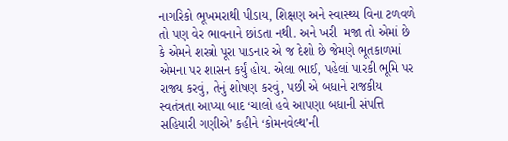નાગરિકો ભૂખમરાથી પીડાય, શિક્ષણ અને સ્વાસ્થ્ય વિના ટળવળે તો પણ વેર ભાવનાને છાંડતા નથી. અને ખરી  મજા તો એમાં છે કે એમને શસ્ત્રો પૂરા પાડનાર એ જ દેશો છે જેમણે ભૂતકાળમાં એમના પર શાસન કર્યું હોય. એલા ભાઈ, પહેલાં પારકી ભૂમિ પર રાજ્ય કરવું, તેનું શોષણ કરવું, પછી એ બધાને રાજકીય સ્વતંત્રતા આપ્યા બાદ ‘ચાલો હવે આપણા બધાની સંપત્તિ સહિયારી ગણીએ’ કહીને ‘કોમનવેલ્થ’ની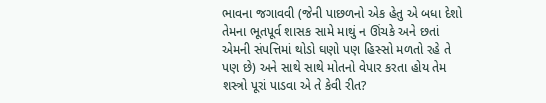ભાવના જગાવવી (જેની પાછળનો એક હેતુ એ બધા દેશો તેમના ભૂતપૂર્વ શાસક સામે માથું ન ઊંચકે અને છતાં એમની સંપત્તિમાં થોડો ઘણો પણ હિસ્સો મળતો રહે તે પણ છે) અને સાથે સાથે મોતનો વેપાર કરતા હોય તેમ શસ્ત્રો પૂરાં પાડવા એ તે કેવી રીત?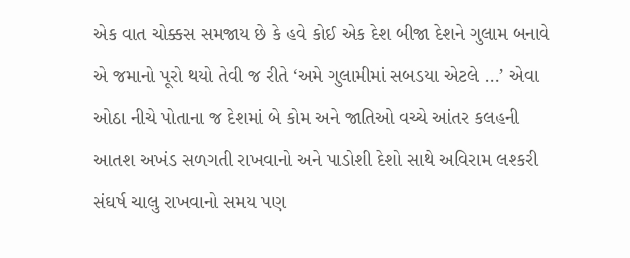એક વાત ચોક્કસ સમજાય છે કે હવે કોઈ એક દેશ બીજા દેશને ગુલામ બનાવે એ જમાનો પૂરો થયો તેવી જ રીતે ‘અમે ગુલામીમાં સબડયા એટલે …’ એવા ઓઠા નીચે પોતાના જ દેશમાં બે કોમ અને જાતિઓ વચ્ચે આંતર કલહની આતશ અખંડ સળગતી રાખવાનો અને પાડોશી દેશો સાથે અવિરામ લશ્કરી સંઘર્ષ ચાલુ રાખવાનો સમય પણ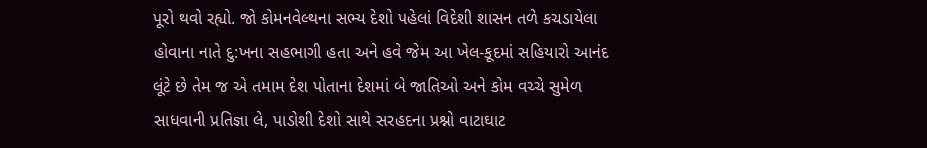પૂરો થવો રહ્યો. જો કોમનવેલ્થના સભ્ય દેશો પહેલાં વિદેશી શાસન તળે કચડાયેલા હોવાના નાતે દુ:ખના સહભાગી હતા અને હવે જેમ આ ખેલ-કૂદમાં સહિયારો આનંદ લૂંટે છે તેમ જ એ તમામ દેશ પોતાના દેશમાં બે જાતિઓ અને કોમ વચ્ચે સુમેળ સાધવાની પ્રતિજ્ઞા લે, પાડોશી દેશો સાથે સરહદના પ્રશ્નો વાટાઘાટ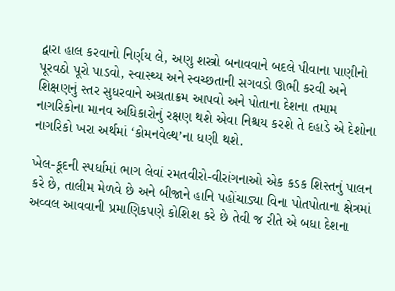દ્વારા હાલ કરવાનો નિર્ણય લે, અણુ શસ્ત્રો બનાવવાને બદલે પીવાના પાણીનો પૂરવઠો પૂરો પાડવો, સ્વાસ્થ્ય અને સ્વચ્છતાની સગવડો ઊભી કરવી અને શિક્ષણનું સ્તર સુધરવાને અગ્રતાક્રમ આપવો અને પોતાના દેશના તમામ નાગરિકોના માનવ અધિકારોનું રક્ષણ થશે એવા નિશ્ચય કરશે તે દહાડે એ દેશોના નાગરિકો ખરા અર્થમાં ‘કોમનવેલ્થ’ના ધણી થશે.

ખેલ-કૂદની સ્પર્ધામાં ભાગ લેવાં રમતવીરો-વીરાંગનાઓ એક કડક શિસ્તનું પાલન કરે છે, તાલીમ મેળવે છે અને બીજાને હાનિ પહોંચાડ્યા વિના પોતપોતાના ક્ષેત્રમાં અવ્વલ આવવાની પ્રમાણિકપણે કોશિશ કરે છે તેવી જ રીતે એ બધા દેશના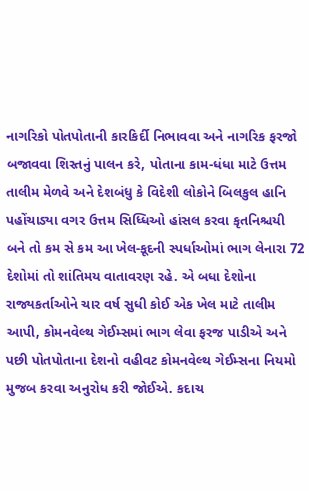નાગરિકો પોતપોતાની કારકિર્દી નિભાવવા અને નાગરિક ફરજો બજાવવા શિસ્તનું પાલન કરે, પોતાના કામ-ધંધા માટે ઉત્તમ તાલીમ મેળવે અને દેશબંધુ કે વિદેશી લોકોને બિલકુલ હાનિ પહોંચાડ્યા વગર ઉત્તમ સિધ્ધિઓ હાંસલ કરવા કૃતનિશ્ચયી બને તો કમ સે કમ આ ખેલ-કૂદની સ્પર્ધાઓમાં ભાગ લેનારા 72 દેશોમાં તો શાંતિમય વાતાવરણ રહે. એ બધા દેશોના રાજ્યકર્તાઓને ચાર વર્ષ સુધી કોઈ એક ખેલ માટે તાલીમ આપી, કોમનવેલ્થ ગેઈમ્સમાં ભાગ લેવા ફરજ પાડીએ અને પછી પોતપોતાના દેશનો વહીવટ કોમનવેલ્થ ગેઈમ્સના નિયમો મુજબ કરવા અનુરોધ કરી જોઈએ. કદાચ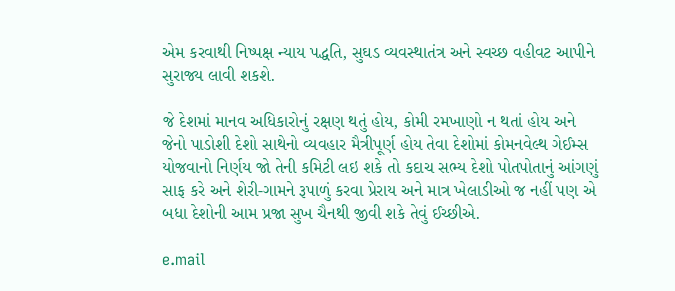એમ કરવાથી નિષ્પક્ષ ન્યાય પદ્ધતિ, સુઘડ વ્યવસ્થાતંત્ર અને સ્વચ્છ વહીવટ આપીને સુરાજ્ય લાવી શકશે.

જે દેશમાં માનવ અધિકારોનું રક્ષણ થતું હોય, કોમી રમખાણો ન થતાં હોય અને જેનો પાડોશી દેશો સાથેનો વ્યવહાર મૈત્રીપૂર્ણ હોય તેવા દેશોમાં કોમનવેલ્થ ગેઈમ્સ યોજવાનો નિર્ણય જો તેની કમિટી લઇ શકે તો કદાચ સભ્ય દેશો પોતપોતાનું આંગણું સાફ કરે અને શેરી-ગામને રૂપાળું કરવા પ્રેરાય અને માત્ર ખેલાડીઓ જ નહીં પણ એ બધા દેશોની આમ પ્રજા સુખ ચૈનથી જીવી શકે તેવું ઈચ્છીએ.

e.mail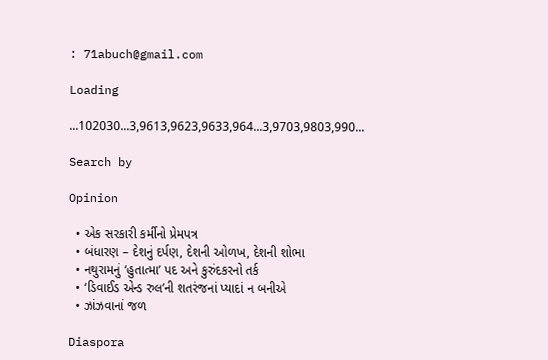: 71abuch@gmail.com

Loading

...102030...3,9613,9623,9633,964...3,9703,9803,990...

Search by

Opinion

  • એક સરકારી કર્મીનો પ્રેમપત્ર
  • બંધારણ – દેશનું દર્પણ, દેશની ઓળખ, દેશની શોભા
  • નથુરામનું ‘હુતાત્મા’ પદ અને કુરુંદકરનો તર્ક
  • ‘ડિવાઈડ એન્ડ રુલ’ની શતરંજનાં પ્યાદાં ન બનીએ
  • ઝાંઝવાનાં જળ

Diaspora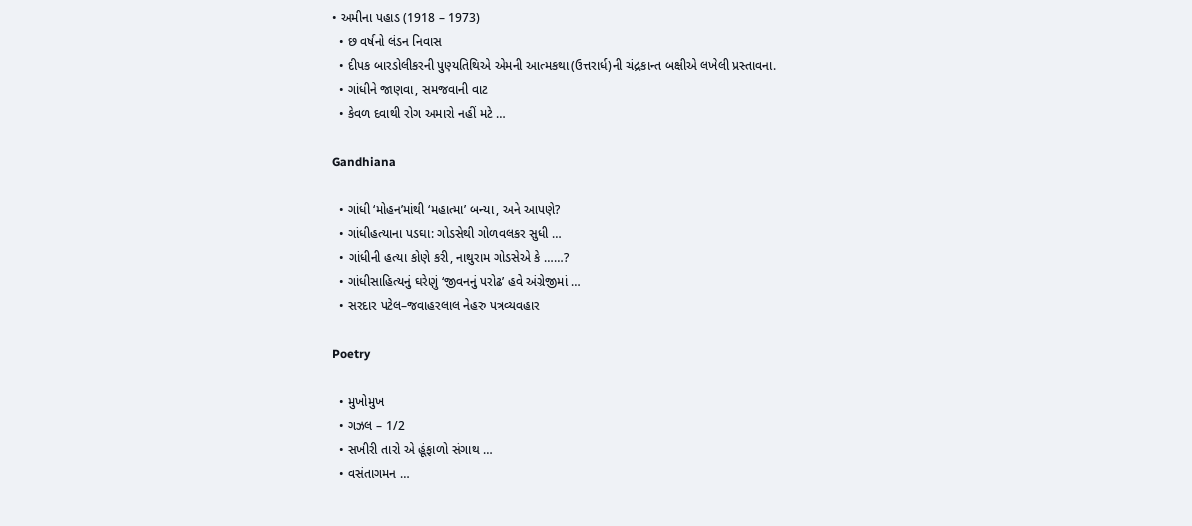• અમીના પહાડ (1918 – 1973)
  • છ વર્ષનો લંડન નિવાસ
  • દીપક બારડોલીકરની પુણ્યતિથિએ એમની આત્મકથા(ઉત્તરાર્ધ)ની ચંદ્રકાન્ત બક્ષીએ લખેલી પ્રસ્તાવના.
  • ગાંધીને જાણવા, સમજવાની વાટ
  • કેવળ દવાથી રોગ અમારો નહીં મટે …

Gandhiana

  • ગાંધી ‘મોહન’માંથી ‘મહાત્મા’ બન્યા, અને આપણે?
  • ગાંધીહત્યાના પડઘા: ગોડસેથી ગોળવલકર સુધી …
  • ગાંધીની હત્યા કોણે કરી, નાથુરામ ગોડસેએ કે ……?
  • ગાંધીસાહિત્યનું ઘરેણું ‘જીવનનું પરોઢ’ હવે અંગ્રેજીમાં …
  • સરદાર પટેલ–જવાહરલાલ નેહરુ પત્રવ્યવહાર

Poetry

  • મુખોમુખ
  • ગઝલ – 1/2
  • સખીરી તારો એ હૂંફાળો સંગાથ …
  • વસંતાગમન …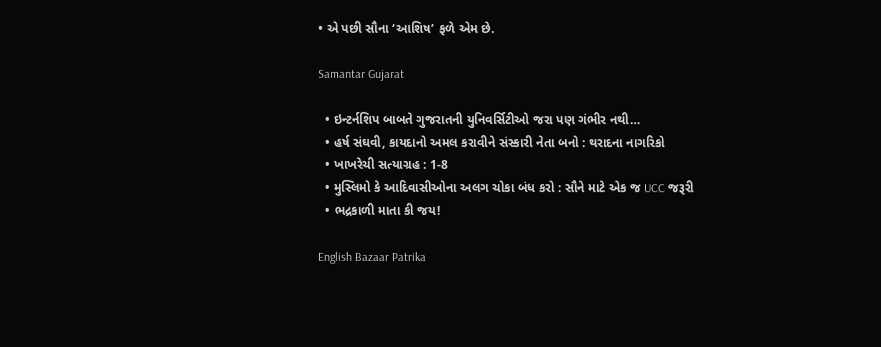• એ પછી સૌના ‘આશિષ’ ફળે એમ છે.

Samantar Gujarat

  • ઇન્ટર્નશિપ બાબતે ગુજરાતની યુનિવર્સિટીઓ જરા પણ ગંભીર નથી…
  • હર્ષ સંઘવી, કાયદાનો અમલ કરાવીને સંસ્કારી નેતા બનો : થરાદના નાગરિકો
  • ખાખરેચી સત્યાગ્રહ : 1-8
  • મુસ્લિમો કે આદિવાસીઓના અલગ ચોકા બંધ કરો : સૌને માટે એક જ UCC જરૂરી
  • ભદ્રકાળી માતા કી જય!

English Bazaar Patrika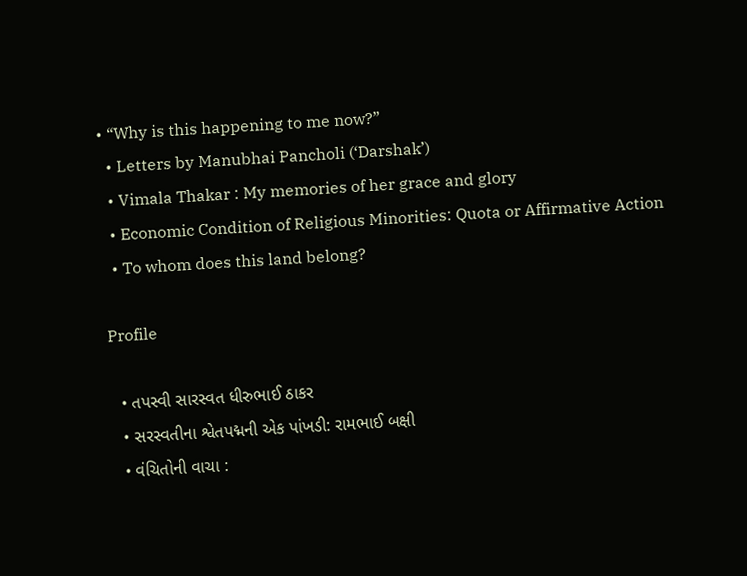• “Why is this happening to me now?”
  • Letters by Manubhai Pancholi (‘Darshak’)
  • Vimala Thakar : My memories of her grace and glory
  • Economic Condition of Religious Minorities: Quota or Affirmative Action
  • To whom does this land belong?

Profile

  • તપસ્વી સારસ્વત ધીરુભાઈ ઠાકર
  • સરસ્વતીના શ્વેતપદ્મની એક પાંખડી: રામભાઈ બક્ષી
  • વંચિતોની વાચા :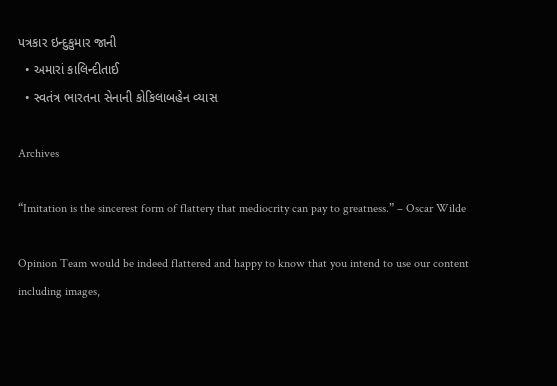પત્રકાર ઇન્દુકુમાર જાની
  • અમારાં કાલિન્દીતાઈ
  • સ્વતંત્ર ભારતના સેનાની કોકિલાબહેન વ્યાસ

Archives

“Imitation is the sincerest form of flattery that mediocrity can pay to greatness.” – Oscar Wilde

Opinion Team would be indeed flattered and happy to know that you intend to use our content including images,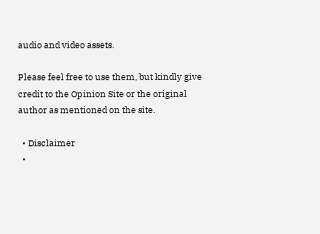audio and video assets.

Please feel free to use them, but kindly give credit to the Opinion Site or the original author as mentioned on the site.

  • Disclaimer
  •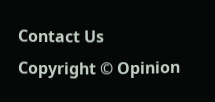Contact Us
Copyright © Opinion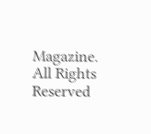Magazine. All Rights Reserved